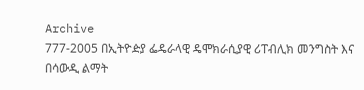Archive
777-2005 በኢትዮዽያ ፌዴራላዊ ዴሞክራሲያዊ ሪፐብሊክ መንግስት እና በሳውዲ ልማት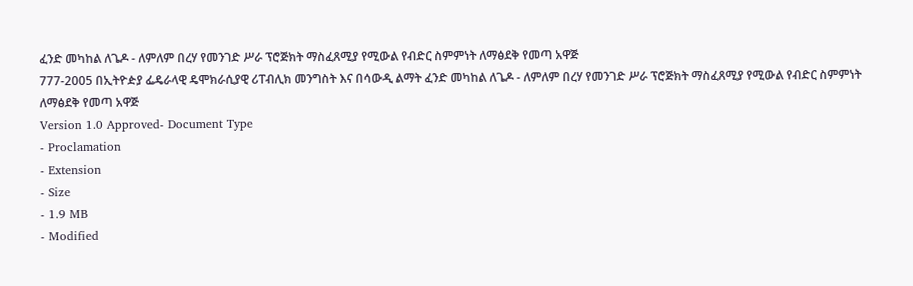ፈንድ መካከል ለጌዶ - ለምለም በረሃ የመንገድ ሥራ ፕሮጅክት ማስፈጸሚያ የሚውል የብድር ስምምነት ለማፅደቅ የመጣ አዋጅ
777-2005 በኢትዮዽያ ፌዴራላዊ ዴሞክራሲያዊ ሪፐብሊክ መንግስት እና በሳውዲ ልማት ፈንድ መካከል ለጌዶ - ለምለም በረሃ የመንገድ ሥራ ፕሮጅክት ማስፈጸሚያ የሚውል የብድር ስምምነት ለማፅደቅ የመጣ አዋጅ
Version 1.0 Approved- Document Type
- Proclamation
- Extension
- Size
- 1.9 MB
- Modified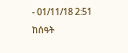- 01/11/18 2:51 ከሰዓት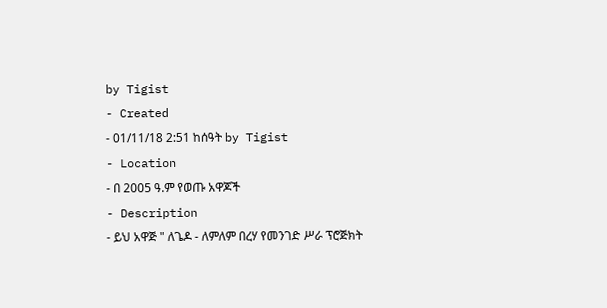by Tigist
- Created
- 01/11/18 2:51 ከሰዓት by Tigist
- Location
- በ 2005 ዓ.ም የወጡ አዋጆች
- Description
- ይህ አዋጅ " ለጌዶ - ለምለም በረሃ የመንገድ ሥራ ፕሮጅክት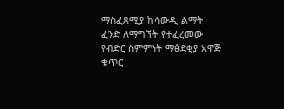ማስፈጸሚያ ከሳውዲ ልማት ፈንድ ለማግኘት የተፈረመው የብድር ስምምነት ማፅደቂያ አዋጅ ቁጥር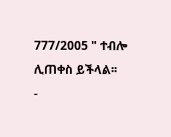777/2005 " ተብሎ ሊጠቀስ ይችላል፡፡
-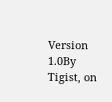Version 1.0By Tigist, on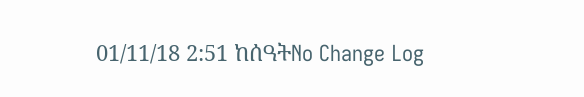01/11/18 2:51 ከሰዓትNo Change Log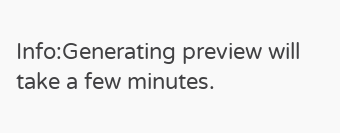Info:Generating preview will take a few minutes.